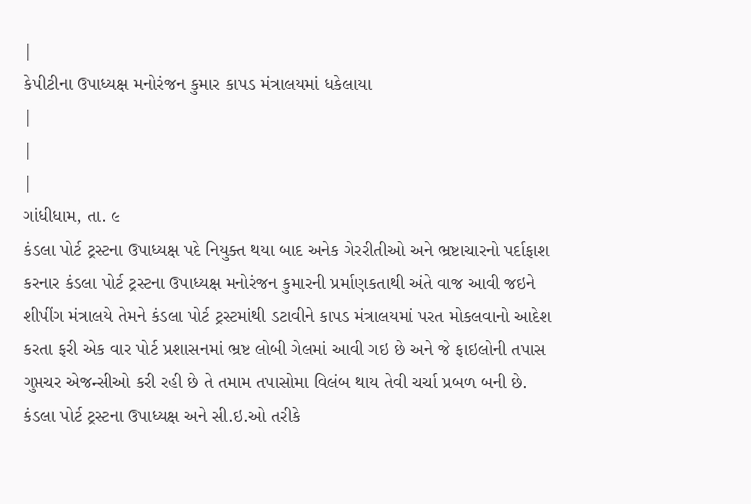|
કે૫ીટીના ઉપાધ્યક્ષ મનોરંજન કુમાર કાપડ મંત્રાલયમાં ધકેલાયા
|
|
|
ગાંધીધામ, તા. ૯
કંડલા પોર્ટ ટ્રસ્ટના ઉપાધ્યક્ષ પદે નિયુક્ત થયા બાદ અનેક ગેરરીતીઓ અને ભ્રષ્ટાચારનો પર્દાફાશ કરનાર કંડલા પોર્ટ ટ્રસ્ટના ઉપાધ્યક્ષ મનોરંજન કુમારની પ્રર્માણકતાથી અંતે વાજ આવી જઇને શીપીંગ મંત્રાલયે તેમને કંડલા પોર્ટ ટ્રસ્ટમાંથી ડટાવીને કાપડ મંત્રાલયમાં પરત મોકલવાનો આદેશ કરતા ફરી એક વાર પોર્ટ પ્રશાસનમાં ભ્રષ્ટ લોબી ગેલમાં આવી ગઇ છે અને જે ફાઇલોની તપાસ ગુપ્તચર એજન્સીઓ કરી રહી છે તે તમામ તપાસોમા વિલંબ થાય તેવી ચર્ચા પ્રબળ બની છે. કંડલા પોર્ટ ટ્રસ્ટના ઉપાધ્યક્ષ અને સી.ઇ.ઓ તરીકે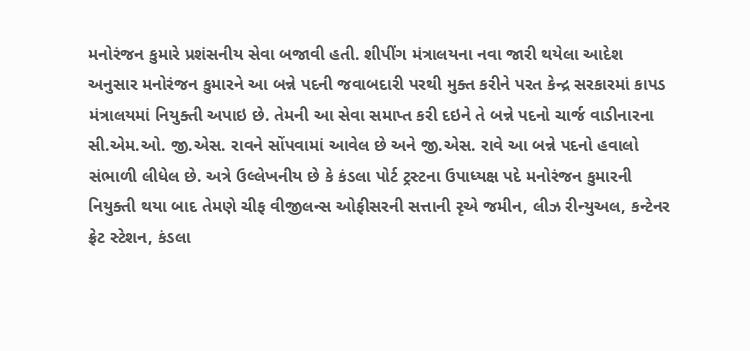મનોરંજન કુમારે પ્રશંસનીય સેવા બજાવી હતી. શીપીંગ મંત્રાલયના નવા જારી થયેલા આદેશ અનુસાર મનોરંજન કુમારને આ બન્ને પદની જવાબદારી પરથી મુક્ત કરીને પરત કેન્દ્ર સરકારમાં કાપડ મંત્રાલયમાં નિયુક્તી અપાઇ છે. તેમની આ સેવા સમાપ્ત કરી દઇને તે બન્ને પદનો ચાર્જ વાડીનારના સી.એમ.ઓ. જી.એસ. રાવને સોંપવામાં આવેલ છે અને જી.એસ. રાવે આ બન્ને પદનો હવાલો સંભાળી લીધેલ છે. અત્રે ઉલ્લેખનીય છે કે કંડલા પોર્ટ ટ્રસ્ટના ઉપાધ્યક્ષ પદે મનોરંજન કુમારની નિયુક્તી થયા બાદ તેમણે ચીફ વીજીલન્સ ઓફીસરની સત્તાની રૃએ જમીન, લીઝ રીન્યુઅલ, કન્ટેનર ફ્રેટ સ્ટેશન, કંડલા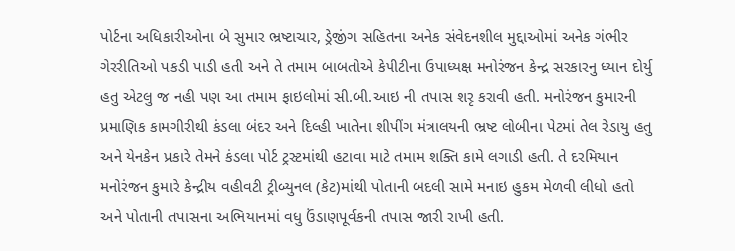પોર્ટના અધિકારીઓના બે સુમાર ભ્રષ્ટાચાર, ડ્રેજીંગ સહિતના અનેક સંવેદનશીલ મુદ્દાઓમાં અનેક ગંભીર ગેરરીતિઓ પકડી પાડી હતી અને તે તમામ બાબતોએ કે૫ીટીના ઉપાધ્યક્ષ મનોરંજન કેન્દ્ર સરકારનુ ધ્યાન દોર્યુ હતુ એટલુ જ નહી પણ આ તમામ ફાઇલોમાં સી.બી.આઇ ની તપાસ શરૃ કરાવી હતી. મનોરંજન કુમારની પ્રમાણિક કામગીરીથી કંડલા બંદર અને દિલ્હી ખાતેના શીપીંગ મંત્રાલયની ભ્રષ્ટ લોબીના પેટમાં તેલ રેડાયુ હતુ અને યેનકેન પ્રકારે તેમને કંડલા પોર્ટ ટ્રસ્ટમાંથી હટાવા માટે તમામ શક્તિ કામે લગાડી હતી. તે દરમિયાન મનોરંજન કુમારે કેન્દ્રીય વહીવટી ટ્રીબ્યુનલ (કેટ)માંથી પોતાની બદલી સામે મનાઇ હુકમ મેળવી લીધો હતો અને પોતાની તપાસના અભિયાનમાં વધુ ઉંડાણપૂર્વકની તપાસ જારી રાખી હતી.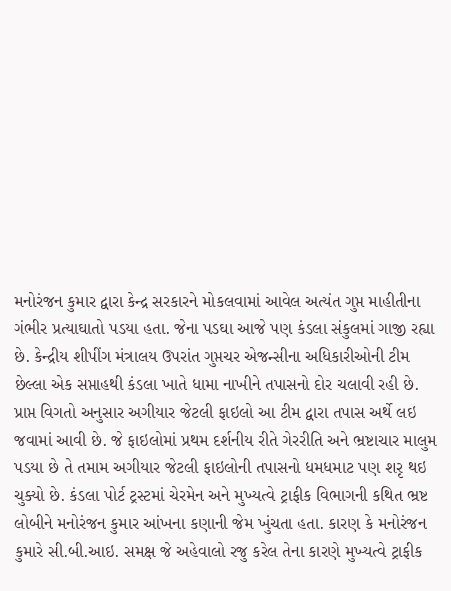મનોરંજન કુમાર દ્વારા કેન્દ્ર સરકારને મોકલવામાં આવેલ અત્યંત ગુપ્ત માહીતીના ગંભીર પ્રત્યાઘાતો પડયા હતા. જેના પડઘા આજે પણ કંડલા સંકુલમાં ગાજી રહ્યા છે. કેન્દ્રીય શીપીંગ મંત્રાલય ઉપરાંત ગુપ્તચર એજન્સીના અધિકારીઓની ટીમ છેલ્લા એક સપ્તાહથી કંડલા ખાતે ધામા નાખીને તપાસનો દોર ચલાવી રહી છે. પ્રાપ્ત વિગતો અનુસાર અગીયાર જેટલી ફાઇલો આ ટીમ દ્વારા તપાસ અર્થે લઇ જવામાં આવી છે. જે ફાઇલોમાં પ્રથમ દર્શનીય રીતે ગેરરીતિ અને ભ્રષ્ટાચાર માલુમ પડયા છે તે તમામ અગીયાર જેટલી ફાઇલોની તપાસનો ધમધમાટ પણ શરૃ થઇ ચુક્યો છે. કંડલા પોર્ટ ટ્રસ્ટમાં ચેરમેન અને મુખ્યત્વે ટ્રાફીક વિભાગની કથિત ભ્રષ્ટ લોબીને મનોરંજન કુમાર આંખના કણાની જેમ ખુંચતા હતા. કારણ કે મનોરંજન કુમારે સી.બી.આઇ. સમક્ષ જે અહેવાલો રજુ કરેલ તેના કારણે મુખ્યત્વે ટ્રાફીક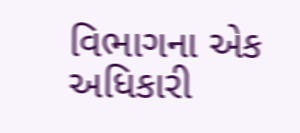વિભાગના એક અધિકારી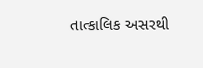તાત્કાલિક અસરથી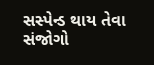સસ્પેન્ડ થાય તેવા સંજોગો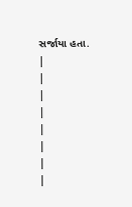સર્જાયા હતા.
|
|
|
|
|
|
|
|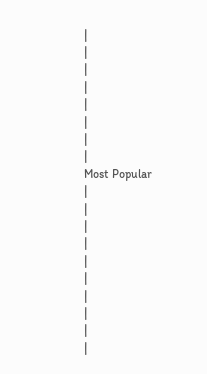|
|
|
|
|
|
|
|
Most Popular
|
|
|
|
|
|
|
|
|
|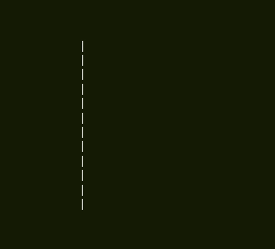|
|
|
|
|
|
|
|
|
|
|
|